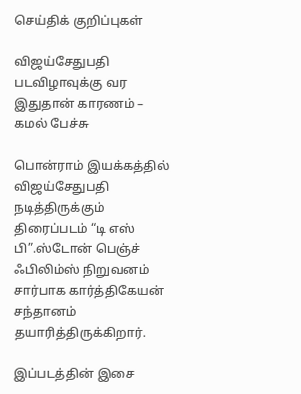செய்திக் குறிப்புகள்

விஜய்சேதுபதி படவிழாவுக்கு வர இதுதான் காரணம் – கமல் பேச்சு

பொன்ராம் இயக்கத்தில் விஜய்சேதுபதி நடித்திருக்கும் திரைப்படம் “டி எஸ் பி”.ஸ்டோன் பெஞ்ச் ஃபிலிம்ஸ் நிறுவனம் சார்பாக கார்த்திகேயன் சந்தானம் தயாரித்திருக்கிறார்.

இப்படத்தின் இசை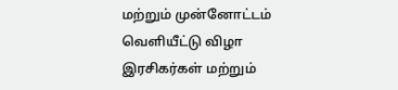மற்றும் முன்னோட்டம் வெளியீட்டு விழா இரசிகர்கள் மற்றும்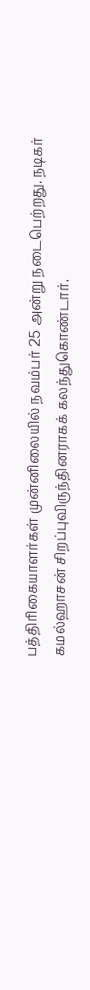பத்திரிகையாளர்கள் முன்னிலையில் நவம்பர் 25 அன்று நடைபெற்றது. நடிகர் கமல்ஹாசன் சிறப்புவிருந்தினராகக் கலந்துகொண்டார்.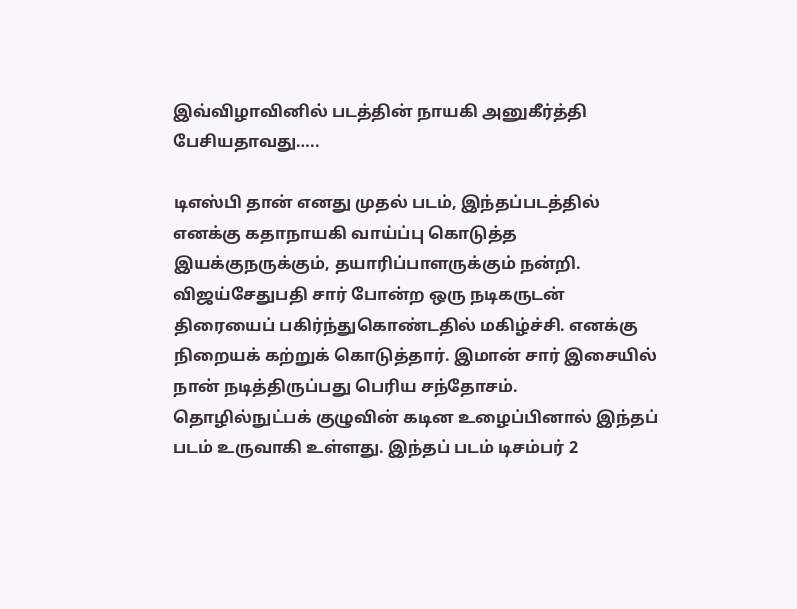இவ்விழாவினில் படத்தின் நாயகி அனுகீர்த்தி பேசியதாவது…..

டிஎஸ்பி தான் எனது முதல் படம், இந்தப்படத்தில் எனக்கு கதாநாயகி வாய்ப்பு கொடுத்த இயக்குநருக்கும், தயாரிப்பாளருக்கும் நன்றி. விஜய்சேதுபதி சார் போன்ற ஒரு நடிகருடன் திரையைப் பகிர்ந்துகொண்டதில் மகிழ்ச்சி. எனக்கு நிறையக் கற்றுக் கொடுத்தார். இமான் சார் இசையில் நான் நடித்திருப்பது பெரிய சந்தோசம். தொழில்நுட்பக் குழுவின் கடின உழைப்பினால் இந்தப் படம் உருவாகி உள்ளது. இந்தப் படம் டிசம்பர் 2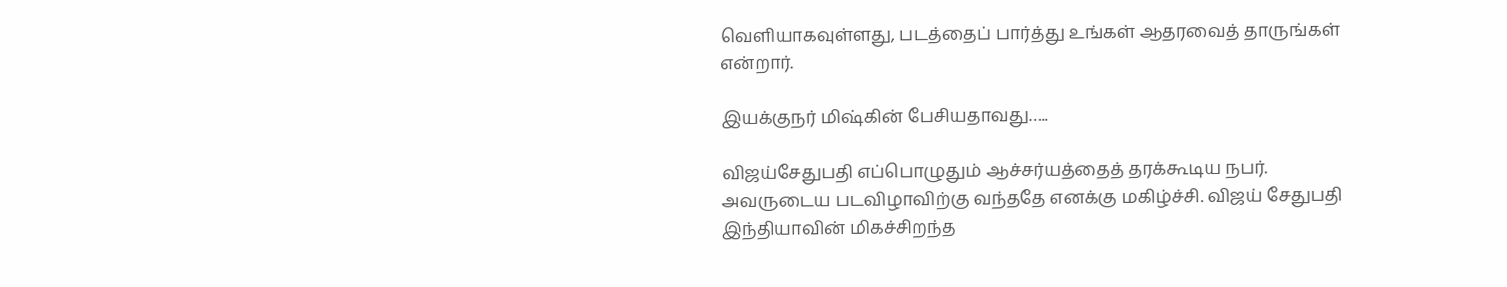வெளியாகவுள்ளது, படத்தைப் பார்த்து உங்கள் ஆதரவைத் தாருங்கள் என்றார்.

இயக்குநர் மிஷ்கின் பேசியதாவது…..

விஜய்சேதுபதி எப்பொழுதும் ஆச்சர்யத்தைத் தரக்கூடிய நபர். அவருடைய படவிழாவிற்கு வந்ததே எனக்கு மகிழ்ச்சி. விஜய் சேதுபதி இந்தியாவின் மிகச்சிறந்த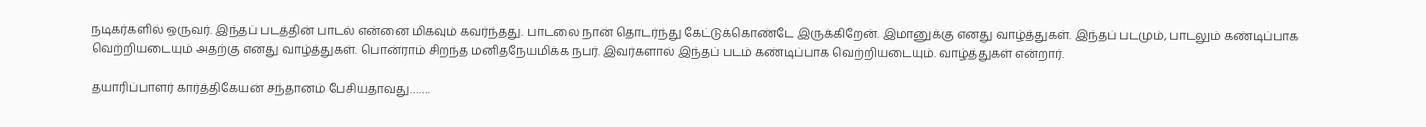நடிகர்களில் ஒருவர். இந்தப் படத்தின் பாடல் என்னை மிகவும் கவர்ந்தது. பாடலை நான் தொடர்ந்து கேட்டுக்கொண்டே இருக்கிறேன். இமானுக்கு எனது வாழ்த்துகள். இந்தப் படமும், பாடலும் கண்டிப்பாக வெற்றியடையும் அதற்கு எனது வாழ்த்துகள். பொன்ராம் சிறந்த மனிதநேயமிக்க நபர். இவர்களால் இந்தப் படம் கண்டிப்பாக வெற்றியடையும். வாழ்த்துகள் என்றார்.

தயாரிப்பாளர் கார்த்திகேயன் சந்தானம் பேசியதாவது…….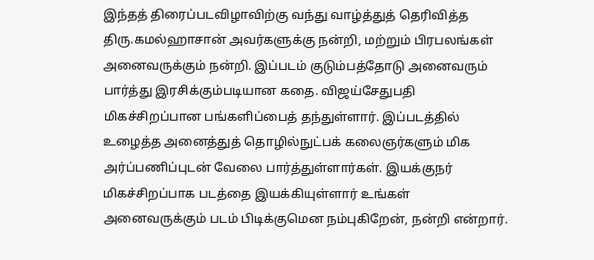இந்தத் திரைப்படவிழாவிற்கு வந்து வாழ்த்துத் தெரிவித்த திரு.கமல்ஹாசான் அவர்களுக்கு நன்றி, மற்றும் பிரபலங்கள் அனைவருக்கும் நன்றி. இப்படம் குடும்பத்தோடு அனைவரும் பார்த்து இரசிக்கும்படியான கதை. விஜய்சேதுபதி மிகச்சிறப்பான பங்களிப்பைத் தந்துள்ளார். இப்படத்தில் உழைத்த அனைத்துத் தொழில்நுட்பக் கலைஞர்களும் மிக அர்ப்பணிப்புடன் வேலை பார்த்துள்ளார்கள். இயக்குநர் மிகச்சிறப்பாக படத்தை இயக்கியுள்ளார் உங்கள் அனைவருக்கும் படம் பிடிக்குமென நம்புகிறேன், நன்றி என்றார்.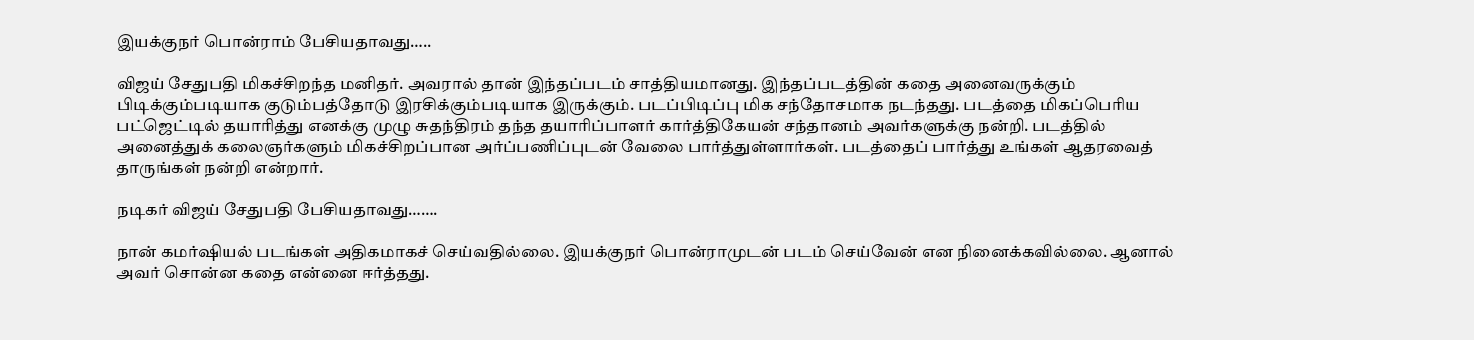இயக்குநர் பொன்ராம் பேசியதாவது…..

விஜய் சேதுபதி மிகச்சிறந்த மனிதர். அவரால் தான் இந்தப்படம் சாத்தியமானது. இந்தப்படத்தின் கதை அனைவருக்கும் பிடிக்கும்படியாக குடும்பத்தோடு இரசிக்கும்படியாக இருக்கும். படப்பிடிப்பு மிக சந்தோசமாக நடந்தது. படத்தை மிகப்பெரிய பட்ஜெட்டில் தயாரித்து எனக்கு முழு சுதந்திரம் தந்த தயாரிப்பாளர் கார்த்திகேயன் சந்தானம் அவர்களுக்கு நன்றி. படத்தில் அனைத்துக் கலைஞர்களும் மிகச்சிறப்பான அர்ப்பணிப்புடன் வேலை பார்த்துள்ளார்கள். படத்தைப் பார்த்து உங்கள் ஆதரவைத் தாருங்கள் நன்றி என்றார்.

நடிகர் விஜய் சேதுபதி பேசியதாவது…….

நான் கமர்ஷியல் படங்கள் அதிகமாகச் செய்வதில்லை. இயக்குநர் பொன்ராமுடன் படம் செய்வேன் என நினைக்கவில்லை. ஆனால் அவர் சொன்ன கதை என்னை ஈர்த்தது.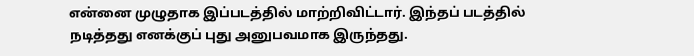என்னை முழுதாக இப்படத்தில் மாற்றிவிட்டார். இந்தப் படத்தில் நடித்தது எனக்குப் புது அனுபவமாக இருந்தது.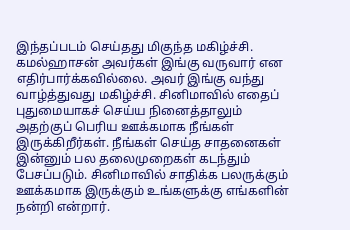இந்தப்படம் செய்தது மிகுந்த மகிழ்ச்சி. கமல்ஹாசன் அவர்கள் இங்கு வருவார் என எதிர்பார்க்கவில்லை. அவர் இங்கு வந்து வாழ்த்துவது மகிழ்ச்சி. சினிமாவில் எதைப் புதுமையாகச் செய்ய நினைத்தாலும் அதற்குப் பெரிய ஊக்கமாக நீங்கள் இருக்கிறீர்கள். நீங்கள் செய்த சாதனைகள் இன்னும் பல தலைமுறைகள் கடந்தும் பேசப்படும். சினிமாவில் சாதிக்க பலருக்கும் ஊக்கமாக இருக்கும் உங்களுக்கு எங்களின் நன்றி என்றார்.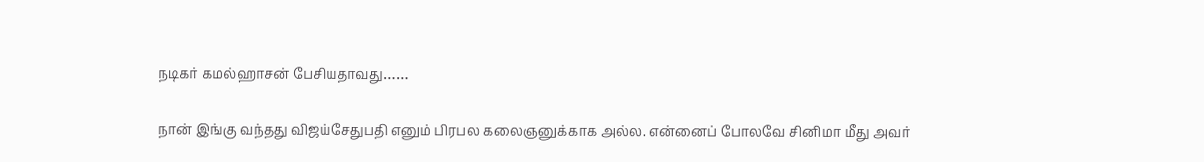நடிகர் கமல்ஹாசன் பேசியதாவது……

நான் இங்கு வந்தது விஜய்சேதுபதி எனும் பிரபல கலைஞனுக்காக அல்ல. என்னைப் போலவே சினிமா மீது அவர்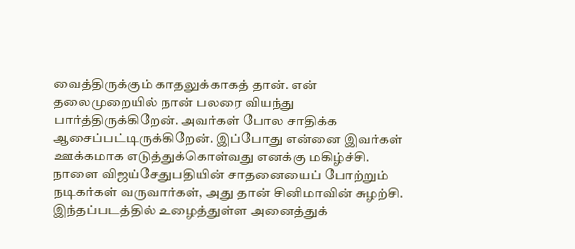வைத்திருக்கும் காதலுக்காகத் தான். என் தலைமுறையில் நான் பலரை வியந்து பார்த்திருக்கிறேன். அவர்கள் போல சாதிக்க ஆசைப்பட்டிருக்கிறேன். இப்போது என்னை இவர்கள் ஊக்கமாக எடுத்துக்கொள்வது எனக்கு மகிழ்ச்சி. நாளை விஜய்சேதுபதியின் சாதனையைப் போற்றும் நடிகர்கள் வருவார்கள், அது தான் சினிமாவின் சுழற்சி. இந்தப்படத்தில் உழைத்துள்ள அனைத்துக்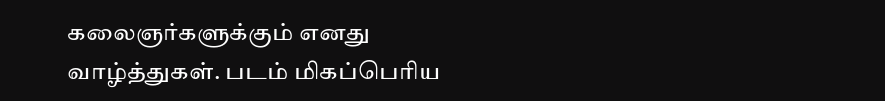கலைஞர்களுக்கும் எனது வாழ்த்துகள். படம் மிகப்பெரிய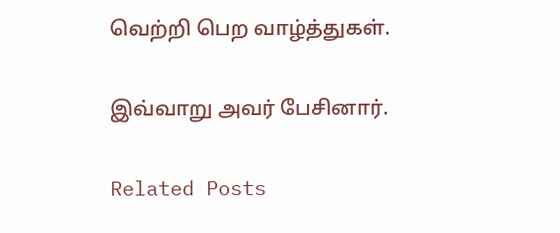வெற்றி பெற வாழ்த்துகள்.

இவ்வாறு அவர் பேசினார்.

Related Posts